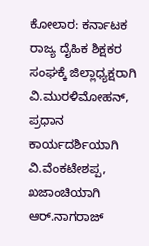ಕೋಲಾರ: ಕರ್ನಾಟಕ ರಾಜ್ಯ ದೈಹಿಕ ಶಿಕ್ಷಕರ ಸಂಘಕ್ಕೆ ಜಿಲ್ಲಾಧ್ಯಕ್ಷರಾಗಿ ವಿ.ಮುರಳಿಮೋಹನ್, ಪ್ರಧಾನ ಕಾರ್ಯದರ್ಶಿಯಾಗಿ ವಿ.ವೆಂಕಟೇಶಪ್ಪ, ಖಜಾಂಚಿಯಾಗಿ ಆರ್.ನಾಗರಾಜ್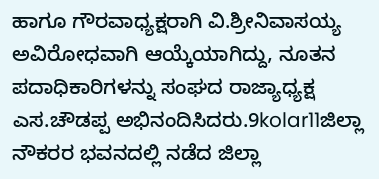ಹಾಗೂ ಗೌರವಾಧ್ಯಕ್ಷರಾಗಿ ವಿ.ಶ್ರೀನಿವಾಸಯ್ಯ ಅವಿರೋಧವಾಗಿ ಆಯ್ಕೆಯಾಗಿದ್ದು, ನೂತನ ಪದಾಧಿಕಾರಿಗಳನ್ನು ಸಂಘದ ರಾಜ್ಯಾಧ್ಯಕ್ಷ ಎಸ.ಚೌಡಪ್ಪ ಅಭಿನಂದಿಸಿದರು.9kolar11ಜಿಲ್ಲಾ ನೌಕರರ ಭವನದಲ್ಲಿ ನಡೆದ ಜಿಲ್ಲಾ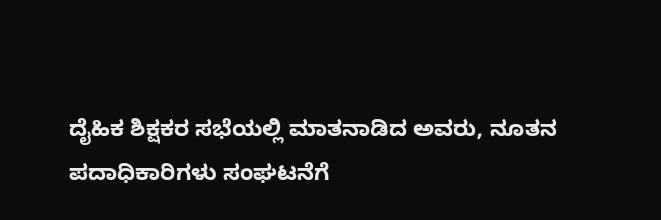ದೈಹಿಕ ಶಿಕ್ಷಕರ ಸಭೆಯಲ್ಲಿ ಮಾತನಾಡಿದ ಅವರು, ನೂತನ ಪದಾಧಿಕಾರಿಗಳು ಸಂಘಟನೆಗೆ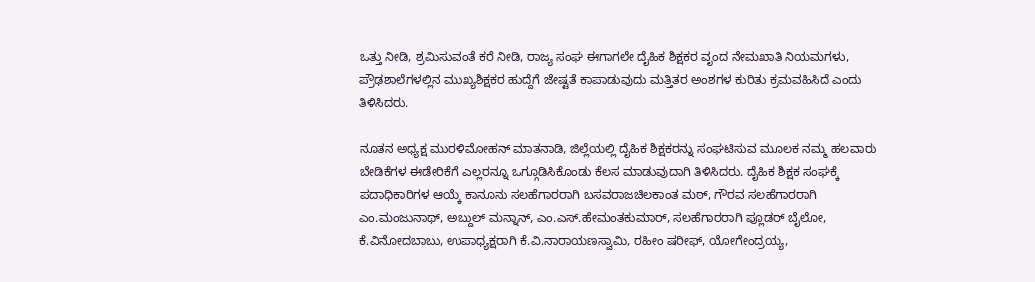ಒತ್ತು ನೀಡಿ, ಶ್ರಮಿಸುವಂತೆ ಕರೆ ನೀಡಿ, ರಾಜ್ಯ ಸಂಘ ಈಗಾಗಲೇ ದೈಹಿಕ ಶಿಕ್ಷಕರ ವೃಂದ ನೇಮಖಾತಿ ನಿಯಮಗಳು, ಪ್ರೌಢಶಾಲೆಗಳಲ್ಲಿನ ಮುಖ್ಯಶಿಕ್ಷಕರ ಹುದ್ದೆಗೆ ಜೇಷ್ಟತೆ ಕಾಪಾಡುವುದು ಮತ್ತಿತರ ಅಂಶಗಳ ಕುರಿತು ಕ್ರಮವಹಿಸಿದೆ ಎಂದು ತಿಳಿಸಿದರು.

ನೂತನ ಅಧ್ಯಕ್ಷ ಮುರಳಿಮೋಹನ್ ಮಾತನಾಡಿ, ಜಿಲ್ಲೆಯಲ್ಲಿ ದೈಹಿಕ ಶಿಕ್ಷಕರನ್ನು ಸಂಘಟಿಸುವ ಮೂಲಕ ನಮ್ಮ ಹಲವಾರು ಬೇಡಿಕೆಗಳ ಈಡೇರಿಕೆಗೆ ಎಲ್ಲರನ್ನೂ ಒಗ್ಗೂಡಿಸಿಕೊಂಡು ಕೆಲಸ ಮಾಡುವುದಾಗಿ ತಿಳಿಸಿದರು. ದೈಹಿಕ ಶಿಕ್ಷಕ ಸಂಘಕ್ಕೆ ಪದಾಧಿಕಾರಿಗಳ ಆಯ್ಕೆ ಕಾನೂನು ಸಲಹೆಗಾರರಾಗಿ ಬಸವರಾಜಚಿಲಕಾಂತ ಮಠ್, ಗೌರವ ಸಲಹೆಗಾರರಾಗಿ ಎಂ.ಮಂಜುನಾಥ್, ಅಬ್ದುಲ್ ಮನ್ನಾನ್, ಎಂ.ಎಸ್.ಹೇಮಂತಕುಮಾರ್, ಸಲಹೆಗಾರರಾಗಿ ಪ್ಲೂಡರ್ ಬೈಲೋ, ಕೆ.ವಿನೋದಬಾಬು, ಉಪಾಧ್ಯಕ್ಷರಾಗಿ ಕೆ.ವಿ.ನಾರಾಯಣಸ್ವಾಮಿ, ರಹೀಂ ಷರೀಫ್, ಯೋಗೇಂದ್ರಯ್ಯ,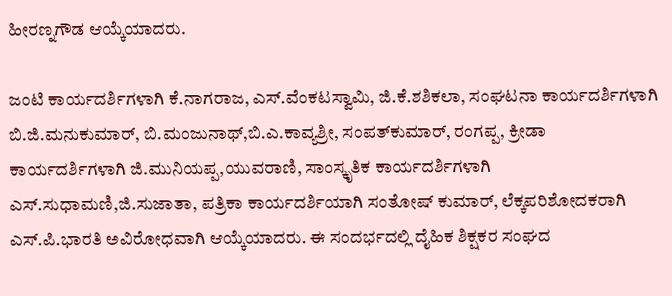ಹೀರಣ್ನಗೌಡ ಆಯ್ಕೆಯಾದರು.

ಜಂಟಿ ಕಾರ್ಯದರ್ಶಿಗಳಾಗಿ ಕೆ.ನಾಗರಾಜ, ಎಸ್.ವೆಂಕಟಸ್ವಾಮಿ, ಜಿ.ಕೆ.ಶಶಿಕಲಾ, ಸಂಘಟನಾ ಕಾರ್ಯದರ್ಶಿಗಳಾಗಿ ಬಿ.ಜಿ.ಮನುಕುಮಾರ್, ಬಿ.ಮಂಜುನಾಥ್,ಬಿ.ಎ.ಕಾವ್ಯಶ್ರೀ, ಸಂಪತ್‌ಕುಮಾರ್, ರಂಗಪ್ಪ, ಕ್ರೀಡಾ ಕಾರ್ಯದರ್ಶಿಗಳಾಗಿ ಜಿ.ಮುನಿಯಪ್ಪ,ಯುವರಾಣಿ, ಸಾಂಸ್ಕೃತಿಕ ಕಾರ್ಯದರ್ಶಿಗಳಾಗಿ ಎಸ್.ಸುಧಾಮಣಿ,ಜಿ.ಸುಜಾತಾ, ಪತ್ರಿಕಾ ಕಾರ್ಯದರ್ಶಿಯಾಗಿ ಸಂತೋಷ್ ಕುಮಾರ್, ಲೆಕ್ಕಪರಿಶೋದಕರಾಗಿ ಎಸ್.ಪಿ.ಭಾರತಿ ಅವಿರೋಧವಾಗಿ ಆಯ್ಕೆಯಾದರು. ಈ ಸಂದರ್ಭದಲ್ಲಿ ದೈಹಿಕ ಶಿಕ್ಷಕರ ಸಂಘದ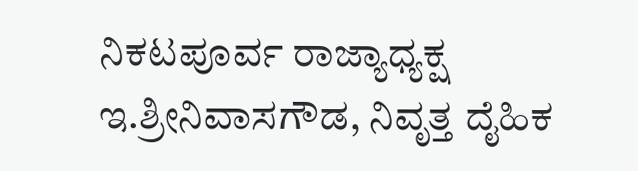ನಿಕಟಪೂರ್ವ ರಾಜ್ಯಾಧ್ಯಕ್ಷ ಇ.ಶ್ರೀನಿವಾಸಗೌಡ, ನಿವೃತ್ತ ದೈಹಿಕ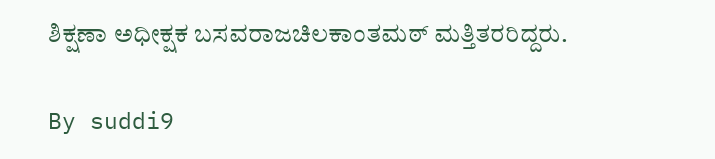ಶಿಕ್ಷಣಾ ಅಧೀಕ್ಷಕ ಬಸವರಾಜಚಿಲಕಾಂತಮಠ್ ಮತ್ತಿತರರಿದ್ದರು.

By suddi9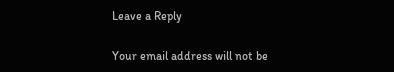Leave a Reply

Your email address will not be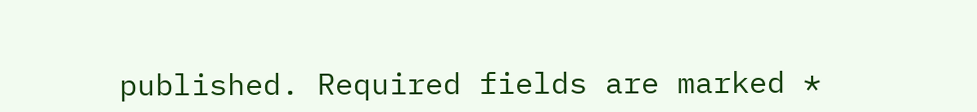published. Required fields are marked *